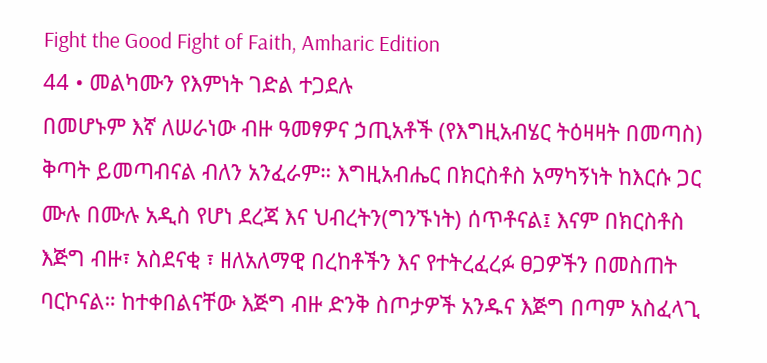Fight the Good Fight of Faith, Amharic Edition
44 • መልካሙን የእምነት ገድል ተጋደሉ
በመሆኑም እኛ ለሠራነው ብዙ ዓመፃዎና ኃጢአቶች (የእግዚአብሄር ትዕዛዛት በመጣስ) ቅጣት ይመጣብናል ብለን አንፈራም። እግዚአብሔር በክርስቶስ አማካኝነት ከእርሱ ጋር ሙሉ በሙሉ አዲስ የሆነ ደረጃ እና ህብረትን(ግንኙነት) ሰጥቶናል፤ እናም በክርስቶስ እጅግ ብዙ፣ አስደናቂ ፣ ዘለአለማዊ በረከቶችን እና የተትረፈረፉ ፀጋዎችን በመስጠት ባርኮናል። ከተቀበልናቸው እጅግ ብዙ ድንቅ ስጦታዎች አንዱና እጅግ በጣም አስፈላጊ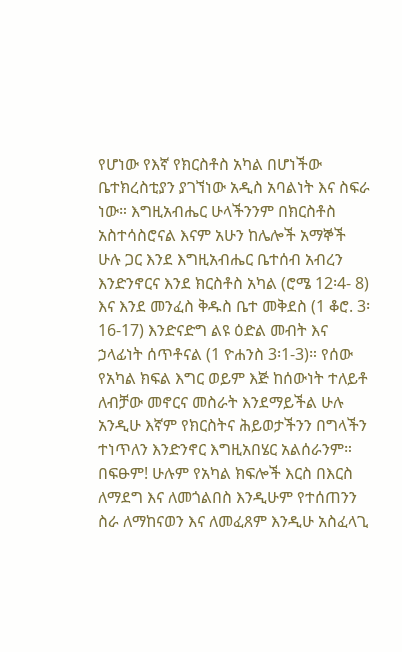የሆነው የእኛ የክርስቶስ አካል በሆነችው ቤተክረስቲያን ያገኘነው አዲስ አባልነት እና ስፍራ ነው። እግዚአብሔር ሁላችንንም በክርስቶስ አስተሳስሮናል እናም አሁን ከሌሎች አማኞች ሁሉ ጋር እንደ እግዚአብሔር ቤተሰብ አብረን እንድንኖርና እንደ ክርስቶስ አካል (ሮሜ 12፡4- 8) እና እንደ መንፈስ ቅዱስ ቤተ መቅደስ (1 ቆሮ. 3፡ 16-17) እንድናድግ ልዩ ዕድል መብት እና ኃላፊነት ሰጥቶናል (1 ዮሐንስ 3፡1-3)። የሰው የአካል ክፍል እግር ወይም እጅ ከሰውነት ተለይቶ ለብቻው መኖርና መስራት እንደማይችል ሁሉ አንዲሁ እኛም የክርስትና ሕይወታችንን በግላችን ተነጥለን እንድንኖር እግዚአበሄር አልሰራንም። በፍፁም! ሁሉም የአካል ክፍሎች እርስ በእርስ ለማደግ እና ለመጎልበስ እንዲሁም የተሰጠንን ስራ ለማከናወን እና ለመፈጸም እንዲሁ አስፈላጊ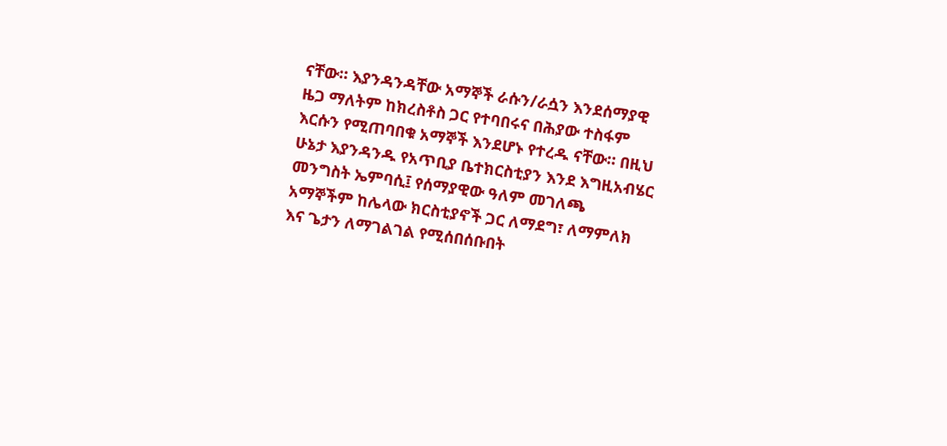ናቸው። እያንዳንዳቸው አማኞች ራሱን/ራሷን እንደሰማያዊ ዜጋ ማለትም ከክረስቶስ ጋር የተባበሩና በሕያው ተስፋም እርሱን የሚጠባበቁ አማኞች እንደሆኑ የተረዱ ናቸው። በዚህ ሁኔታ እያንዳንዱ የአጥቢያ ቤተክርስቲያን እንደ እግዚአብሄር መንግስት ኤምባሲ፤ የሰማያዊው ዓለም መገለጫ አማኞችም ከሌላው ክርስቲያኖች ጋር ለማደግ፣ ለማምለክ እና ጌታን ለማገልገል የሚሰበሰቡበት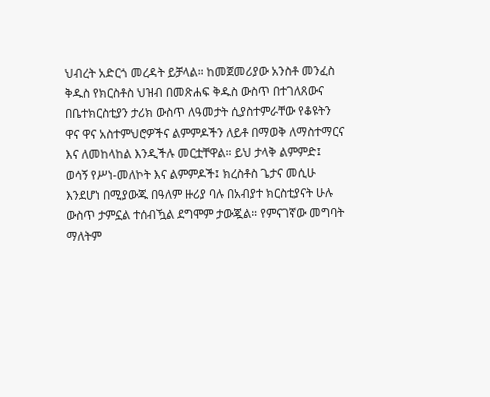ህብረት አድርጎ መረዳት ይቻላል። ከመጀመሪያው አንስቶ መንፈስ ቅዱስ የክርስቶስ ህዝብ በመጽሐፍ ቅዱስ ውስጥ በተገለጸውና በቤተክርስቲያን ታሪክ ውስጥ ለዓመታት ሲያስተምራቸው የቆዩትን ዋና ዋና አስተምህሮዎችና ልምምዶችን ለይቶ በማወቅ ለማስተማርና እና ለመከላከል እንዲችሉ መርቷቸዋል። ይህ ታላቅ ልምምድ፤ ወሳኝ የሥነ-መለኮት እና ልምምዶች፤ ክረስቶስ ጌታና መሲሁ እንደሆነ በሚያውጁ በዓለም ዙሪያ ባሉ በአብያተ ክርስቲያናት ሁሉ ውስጥ ታምኗል ተሰብዃል ደግሞም ታውጇል። የምናገኛው መግባት ማለትም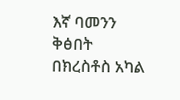እኛ ባመንን ቅፅበት በክረስቶስ አካል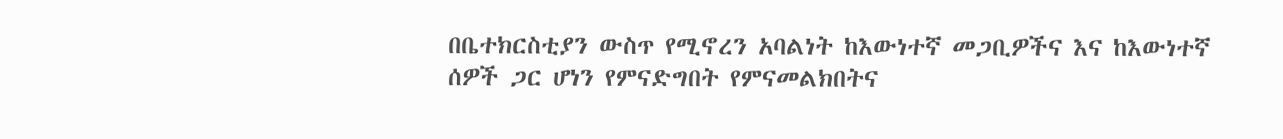በቤተክርስቲያን ውስጥ የሚኖረን አባልነት ከእውነተኛ መጋቢዎችና እና ከእውነተኛ ሰዎች ጋር ሆነን የምናድግበት የምናመልክበትና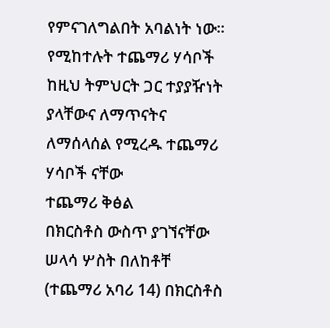የምናገለግልበት አባልነት ነው።
የሚከተሉት ተጨማሪ ሃሳቦች ከዚህ ትምህርት ጋር ተያያዥነት ያላቸውና ለማጥናትና ለማሰላሰል የሚረዱ ተጨማሪ ሃሳቦች ናቸው
ተጨማሪ ቅፅል
በክርስቶስ ውስጥ ያገኘናቸው ሠላሳ ሦስት በለከቶቸ (ተጨማሪ አባሪ 14) በክርስቶስ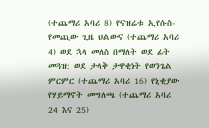(ተጨማሪ አባሪ 8) የናዝሬቱ ኢየሱስ-የመጪው ጊዜ ህልውና (ተጨማሪ አባሪ 4) ወደ ኋላ መለስ በማለት ወደ ፊት መጓዝ: ወደ ታላቅ ታዋቂነት የወንጌል ምርምር (ተጨማሪ አባሪ 16) የኒቂያው የሃይማኖት መግለጫ (ተጨማሪ አባሪ 24 እና 25)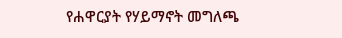የሐዋርያት የሃይማኖት መግለጫ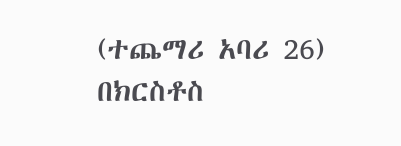(ተጨማሪ አባሪ 26)
በክርስቶስ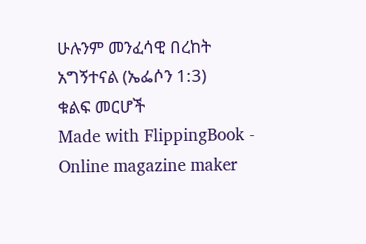ሁሉንም መንፈሳዊ በረከት አግኝተናል (ኤፌሶን 1:3)
ቁልፍ መርሆች
Made with FlippingBook - Online magazine maker